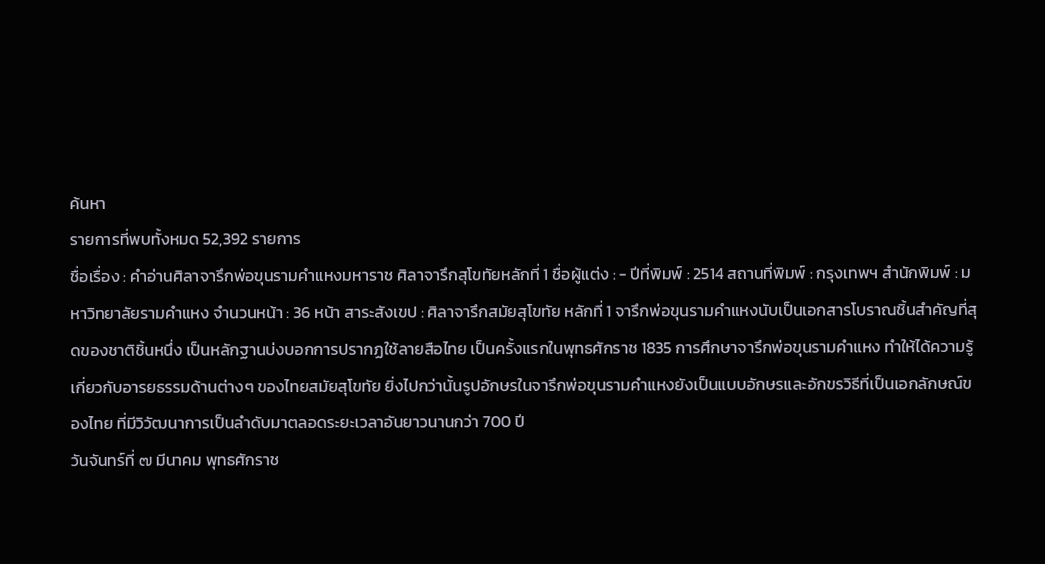ค้นหา
รายการที่พบทั้งหมด 52,392 รายการ
ชื่อเรื่อง : คำอ่านศิลาจารึกพ่อขุนรามคำแหงมหาราช ศิลาจารึกสุโขทัยหลักที่ 1 ชื่อผู้แต่ง : - ปีที่พิมพ์ : 2514 สถานที่พิมพ์ : กรุงเทพฯ สำนักพิมพ์ : มหาวิทยาลัยรามคำแหง จำนวนหน้า : 36 หน้า สาระสังเขป : ศิลาจารึกสมัยสุโขทัย หลักที่ 1 จารึกพ่อขุนรามคำแหงนับเป็นเอกสารโบราณชิ้นสำคัญที่สุดของชาติชิ้นหนึ่ง เป็นหลักฐานบ่งบอกการปรากฏใช้ลายสือไทย เป็นครั้งแรกในพุทธศักราช 1835 การศึกษาจารึกพ่อขุนรามคำแหง ทำให้ได้ความรู้เกี่ยวกับอารยธรรมด้านต่างๆ ของไทยสมัยสุโขทัย ยิ่งไปกว่านั้นรูปอักษรในจารึกพ่อขุนรามคำแหงยังเป็นแบบอักษรและอักขรวิธีที่เป็นเอกลักษณ์ของไทย ที่มีวิวัฒนาการเป็นลำดับมาตลอดระยะเวลาอันยาวนานกว่า 700 ปี
วันจันทร์ที่ ๗ มีนาคม พุทธศักราช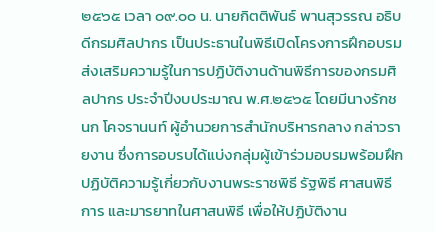๒๕๖๕ เวลา ๐๙.๐๐ น. นายกิตติพันธ์ พานสุวรรณ อธิบดีกรมศิลปากร เป็นประธานในพิธีเปิดโครงการฝึกอบรมส่งเสริมความรู้ในการปฏิบัติงานด้านพิธีการของกรมศิลปากร ประจำปีงบประมาณ พ.ศ.๒๕๖๕ โดยมีนางรักชนก โคจรานนท์ ผู้อำนวยการสำนักบริหารกลาง กล่าวรายงาน ซึ่งการอบรบได้แบ่งกลุ่มผู้เข้าร่วมอบรมพร้อมฝึกปฏิบัติความรู้เกี่ยวกับงานพระราชพิธี รัฐพิธี ศาสนพิธีการ และมารยาทในศาสนพิธี เพื่อให้ปฏิบัติงาน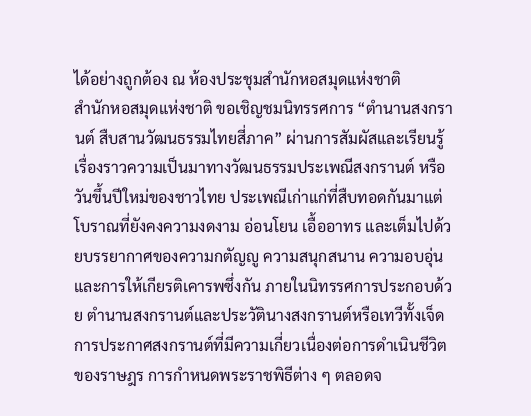ได้อย่างถูกต้อง ณ ห้องประชุมสำนักหอสมุดแห่งชาติ
สำนักหอสมุดแห่งชาติ ขอเชิญชมนิทรรศการ “ตำนานสงกรานต์ สืบสานวัฒนธรรมไทยสี่ภาค” ผ่านการสัมผัสและเรียนรู้เรื่องราวความเป็นมาทางวัฒนธรรมประเพณีสงกรานต์ หรือวันขึ้นปีใหม่ของชาวไทย ประเพณีเก่าแก่ที่สืบทอดกันมาแต่โบราณที่ยังคงความงดงาม อ่อนโยน เอื้ออาทร และเต็มไปด้วยบรรยากาศของความกตัญญู ความสนุกสนาน ความอบอุ่น และการให้เกียรติเคารพซึ่งกัน ภายในนิทรรศการประกอบด้วย ตำนานสงกรานต์และประวัตินางสงกรานต์หรือเทวีทั้งเจ็ด การประกาศสงกรานต์ที่มีความเกี่ยวเนื่องต่อการดำเนินชีวิตของราษฎร การกำหนดพระราชพิธีต่าง ๆ ตลอดจ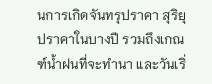นการเกิดจันทรุปราคา สุริยุปราคาในบางปี รวมถึงเกณฑ์น้ำฝนที่จะทำนา และวันเริ่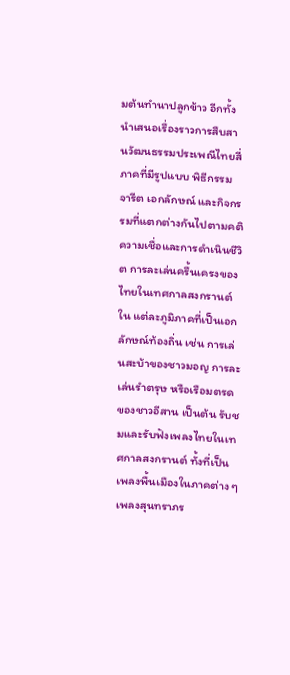มต้นทำนาปลูกข้าว อีกทั้งนำเสนอเรื่องราวการสืบสานวัฒนธรรมประเพณีไทยสี่ภาคที่มีรูปแบบ พิธีกรรม จารีต เอกลักษณ์ และกิจกรรมที่แตกต่างกันไปตามคติความเชื่อและการดำเนินชีวิต การละเล่นครื้นเครงของไทยในเทศกาลสงกรานต์ใน แต่ละภูมิภาคที่เป็นเอกลักษณ์ท้องถิ่น เช่น การเล่นสะบ้าของชาวมอญ การละเล่นรำตรุษ หรือเรือมตรด ของชาวอีสาน เป็นต้น รับชมและรับฟังเพลงไทยในเทศกาลสงกรานต์ ทั้งที่เป็นเพลงพื้นเมืองในภาคต่าง ๆ เพลงสุนทราภร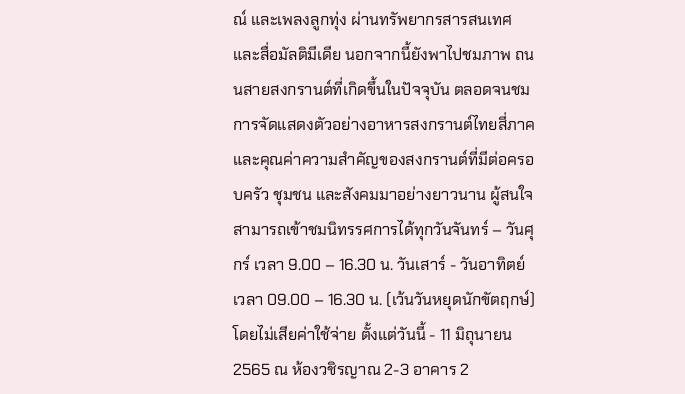ณ์ และเพลงลูกทุ่ง ผ่านทรัพยากรสารสนเทศและสื่อมัลติมีเดีย นอกจากนี้ยังพาไปชมภาพ ถนนสายสงกรานต์ที่เกิดขึ้นในปัจจุบัน ตลอดจนชมการจัดแสดงตัวอย่างอาหารสงกรานต์ไทยสี่ภาค และคุณค่าความสำคัญของสงกรานต์ที่มีต่อครอบครัว ชุมชน และสังคมมาอย่างยาวนาน ผู้สนใจสามารถเข้าชมนิทรรศการได้ทุกวันจันทร์ – วันศุกร์ เวลา 9.00 – 16.30 น. วันเสาร์ - วันอาทิตย์ เวลา 09.00 – 16.30 น. (เว้นวันหยุดนักขัตฤกษ์) โดยไม่เสียค่าใช้จ่าย ตั้งแต่วันนี้ - 11 มิถุนายน 2565 ณ ห้องวชิรญาณ 2-3 อาคาร 2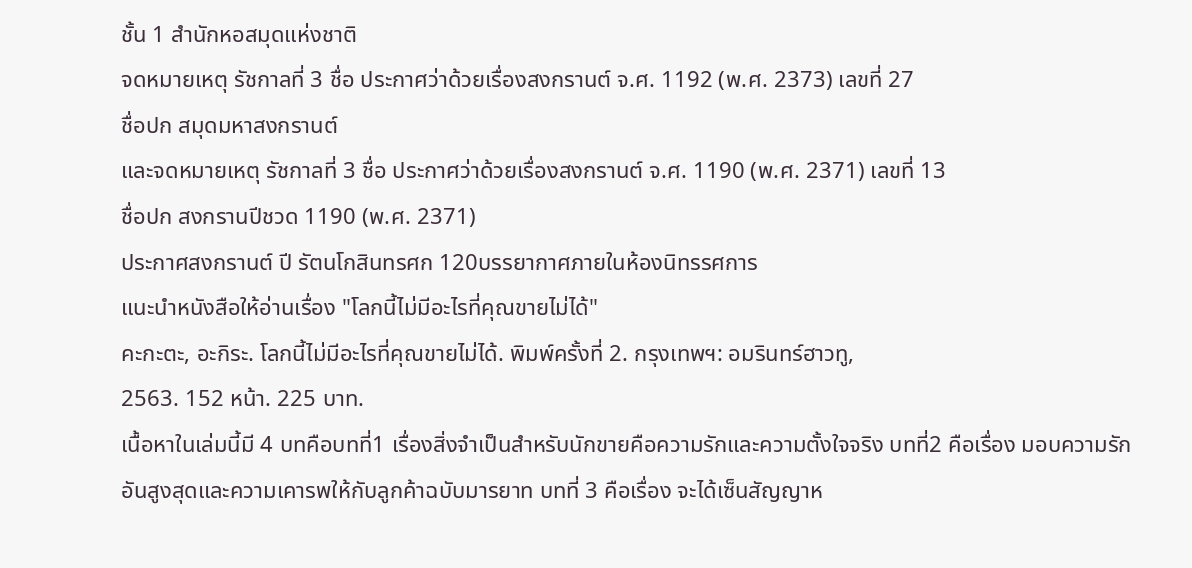ชั้น 1 สำนักหอสมุดแห่งชาติ
จดหมายเหตุ รัชกาลที่ 3 ชื่อ ประกาศว่าด้วยเรื่องสงกรานต์ จ.ศ. 1192 (พ.ศ. 2373) เลขที่ 27
ชื่อปก สมุดมหาสงกรานต์
และจดหมายเหตุ รัชกาลที่ 3 ชื่อ ประกาศว่าด้วยเรื่องสงกรานต์ จ.ศ. 1190 (พ.ศ. 2371) เลขที่ 13
ชื่อปก สงกรานปีชวด 1190 (พ.ศ. 2371)
ประกาศสงกรานต์ ปี รัตนโกสินทรศก 120บรรยากาศภายในห้องนิทรรศการ
แนะนำหนังสือให้อ่านเรื่อง "โลกนี้ไม่มีอะไรที่คุณขายไม่ได้"
คะกะตะ, อะกิระ. โลกนี้ไม่มีอะไรที่คุณขายไม่ได้. พิมพ์ครั้งที่ 2. กรุงเทพฯ: อมรินทร์ฮาวทู,
2563. 152 หน้า. 225 บาท.
เนื้อหาในเล่มนี้มี 4 บทคือบทที่1 เรื่องสิ่งจำเป็นสำหรับนักขายคือความรักและความตั้งใจจริง บทที่2 คือเรื่อง มอบความรักอันสูงสุดและความเคารพให้กับลูกค้าฉบับมารยาท บทที่ 3 คือเรื่อง จะได้เซ็นสัญญาห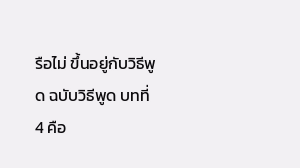รือไม่ ขึ้นอยู่กับวิธีพูด ฉบับวิธีพูด บทที่ 4 คือ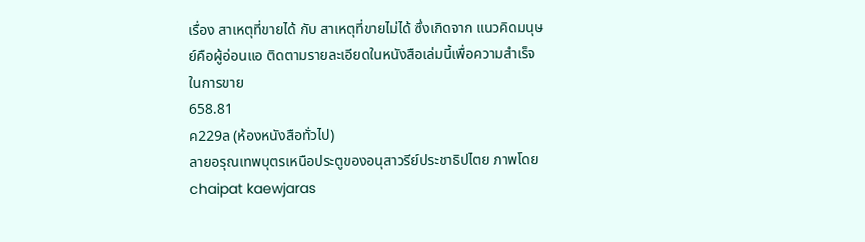เรื่อง สาเหตุที่ขายได้ กับ สาเหตุที่ขายไม่ได้ ซึ่งเกิดจาก แนวคิดมนุษย์คือผู้อ่อนแอ ติดตามรายละเอียดในหนังสือเล่มนี้เพื่อความสำเร็จในการขาย
658.81
ค229ล (ห้องหนังสือทั่วไป)
ลายอรุณเทพบุตรเหนือประตูของอนุสาวรีย์ประชาธิปไตย ภาพโดย chaipat kaewjaras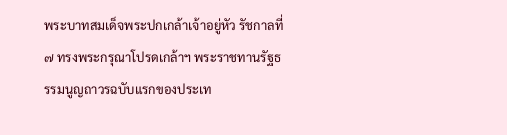พระบาทสมเด็จพระปกเกล้าเจ้าอยู่หัว รัชกาลที่ ๗ ทรงพระกรุณาโปรดเกล้าฯ พระราชทานรัฐธรรมนูญถาวรฉบับแรกของประเท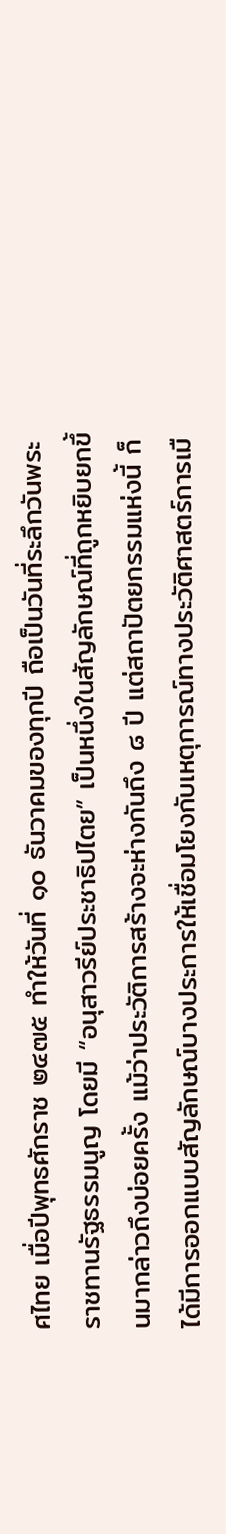ศไทย เมื่อปีพุทธศักราช ๒๔๗๕ ทำให้วันที่ ๑๐ ธันวาคมของทุกปี ถือเป็นวันที่ระลึกวันพระราชทานรัฐธรรมนูญ โดยมี “อนุสาวรีย์ประชาธิปไตย” เป็นหนึ่งในสัญลักษณ์ที่ถูกหยิบยกขึ้นมากล่าวถึงบ่อยครั้ง แม้ว่าประวัติการสร้างจะห่างกันถึง ๘ ปี แต่สถาปัตยกรรมแห่งนี้ ก็ได้มีการออกแบบสัญลักษณ์บางประการให้เชื่อมโยงกับเหตุการณ์ทางประวัติศาสตร์การเมื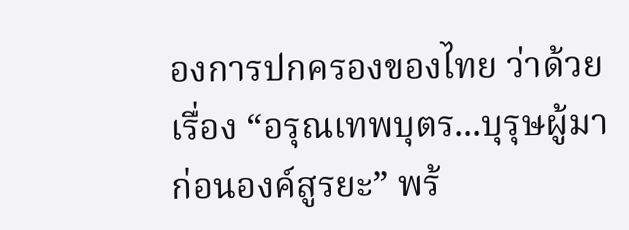องการปกครองของไทย ว่าด้วยเรื่อง “อรุณเทพบุตร...บุรุษผู้มาก่อนองค์สูรยะ” พร้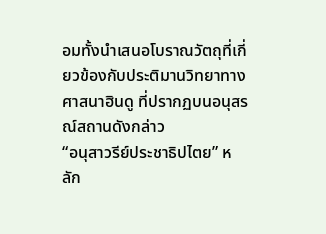อมทั้งนำเสนอโบราณวัตถุที่เกี่ยวข้องกับประติมานวิทยาทางศาสนาฮินดู ที่ปรากฏบนอนุสรณ์สถานดังกล่าว
“อนุสาวรีย์ประชาธิปไตย” หลัก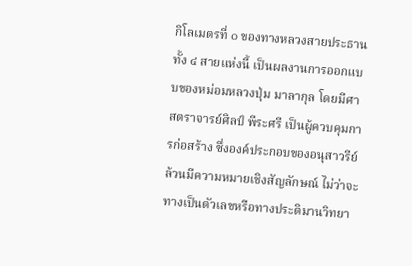กิโลเมตรที่ ๐ ของทางหลวงสายประธานทั้ง ๔ สายแห่งนี้ เป็นผลงานการออกแบบของหม่อมหลวงปุ่ม มาลากุล โดยมีศาสตราจารย์ศิลป์ พีระศรี เป็นผู้ควบคุมการก่อสร้าง ซึ่งองค์ประกอบของอนุสาวรีย์ล้วนมีความหมายเชิงสัญลักษณ์ ไม่ว่าจะทางเป็นตัวเลขหรือทางประติมานวิทยา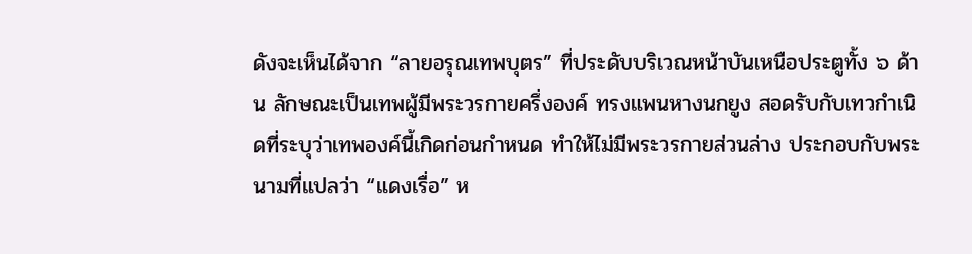ดังจะเห็นได้จาก “ลายอรุณเทพบุตร” ที่ประดับบริเวณหน้าบันเหนือประตูทั้ง ๖ ด้าน ลักษณะเป็นเทพผู้มีพระวรกายครึ่งองค์ ทรงแพนหางนกยูง สอดรับกับเทวกำเนิดที่ระบุว่าเทพองค์นี้เกิดก่อนกำหนด ทำให้ไม่มีพระวรกายส่วนล่าง ประกอบกับพระนามที่แปลว่า “แดงเรื่อ” ห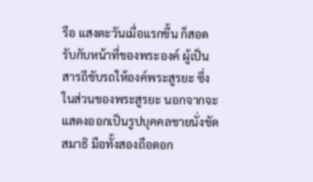รือ แสงตะวันเมื่อแรกขึ้น ก็สอดรับกับหน้าที่ของพระองค์ ผู้เป็นสารถีขับรถให้องค์พระสูรยะ ซึ่งในส่วนของพระสูรยะ นอกจากจะแสดงออกเป็นรูปบุคคลชายนั่งขัดสมาธิ มือทั้งสองถือดอก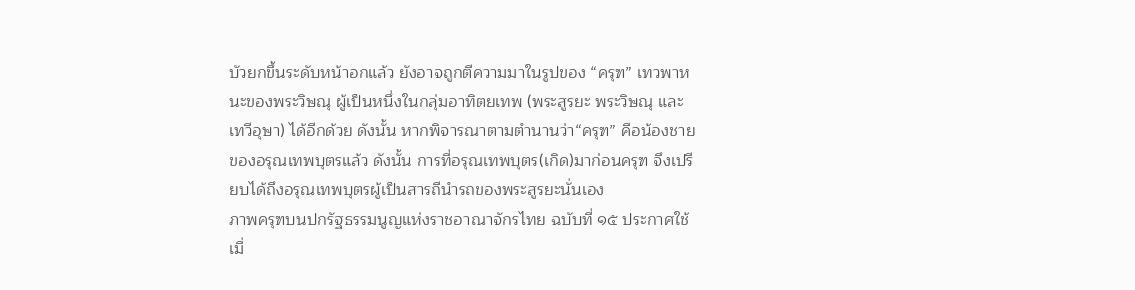บัวยกขึ้นระดับหน้าอกแล้ว ยังอาจถูกตีความมาในรูปของ “ครุฑ” เทวพาหนะของพระวิษณุ ผู้เป็นหนึ่งในกลุ่มอาทิตยเทพ (พระสูรยะ พระวิษณุ และเทวีอุษา) ได้อีกด้วย ดังนั้น หากพิจารณาตามตำนานว่า“ครุฑ” คือน้องชายของอรุณเทพบุตรแล้ว ดังนั้น การที่อรุณเทพบุตร(เกิด)มาก่อนครุฑ จึงเปรียบได้ถึงอรุณเทพบุตรผู้เป็นสารถีนำรถของพระสูรยะนั่นเอง
ภาพครุฑบนปกรัฐธรรมนูญแห่งราชอาณาจักรไทย ฉบับที่ ๑๕ ประกาศใช้เมื่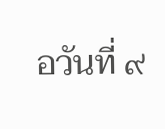อวันที่ ๙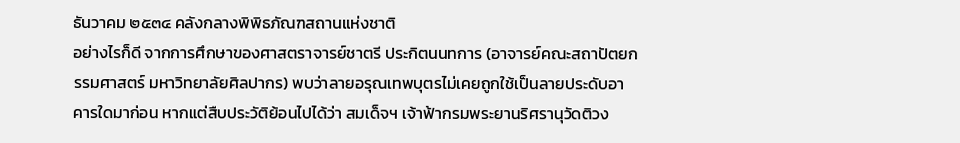ธันวาคม ๒๕๓๔ คลังกลางพิพิธภัณฑสถานแห่งชาติ
อย่างไรก็ดี จากการศึกษาของศาสตราจารย์ชาตรี ประกิตนนทการ (อาจารย์คณะสถาปัตยกรรมศาสตร์ มหาวิทยาลัยศิลปากร) พบว่าลายอรุณเทพบุตรไม่เคยถูกใช้เป็นลายประดับอาคารใดมาก่อน หากแต่สืบประวัติย้อนไปได้ว่า สมเด็จฯ เจ้าฟ้ากรมพระยานริศรานุวัดติวง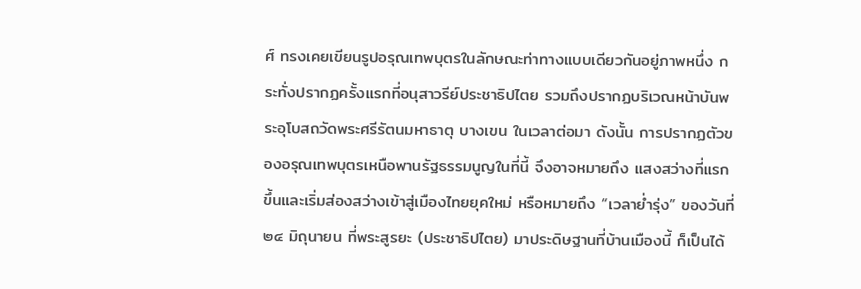ศ์ ทรงเคยเขียนรูปอรุณเทพบุตรในลักษณะท่าทางแบบเดียวกันอยู่ภาพหนึ่ง กระทั่งปรากฏครั้งแรกที่อนุสาวรีย์ประชาธิปไตย รวมถึงปรากฏบริเวณหน้าบันพระอุโบสถวัดพระศรีรัตนมหาธาตุ บางเขน ในเวลาต่อมา ดังนั้น การปรากฏตัวของอรุณเทพบุตรเหนือพานรัฐธรรมนูญในที่นี้ จึงอาจหมายถึง แสงสว่างที่แรกขึ้นและเริ่มส่องสว่างเข้าสู่เมืองไทยยุคใหม่ หรือหมายถึง “เวลาย่ำรุ่ง” ของวันที่ ๒๔ มิถุนายน ที่พระสูรยะ (ประชาธิปไตย) มาประดิษฐานที่บ้านเมืองนี้ ก็เป็นได้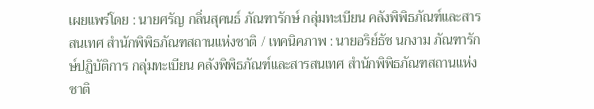เผยแพร่โดย : นายศรัญ กลิ่นสุคนธ์ ภัณฑารักษ์ กลุ่มทะเบียน คลังพิพิธภัณฑ์และสารสนเทศ สำนักพิพิธภัณฑสถานแห่งชาติ / เทคนิคภาพ : นายอริย์ธัช นกงาม ภัณฑารักษ์ปฏิบัติการ กลุ่มทะเบียน คลังพิพิธภัณฑ์และสารสนเทศ สำนักพิพิธภัณฑสถานแห่งชาติ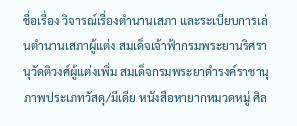ชื่อเรื่อง วิจารณ์เรื่องตำนานเสภา และระเบียบการเล่นตำนานเสภาผู้แต่ง สมเด็จเจ้าฟ้ากรมพระยานริศรานุวัดติวงศ์ผู้แต่งเพิ่ม สมเด็จกรมพระยาดำรงค์ราชานุภาพประเภทวัสดุ/มีเดีย หนังสือหายากหมวดหมู่ ศิล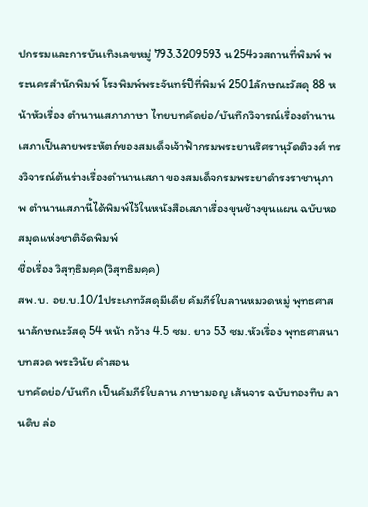ปกรรมและการบันเทิงเลขหมู่ 793.3209593 น254ววสถานที่พิมพ์ พระนครสำนักพิมพ์ โรงพิมพ์พระจันทร์ปีที่พิมพ์ 2501ลักษณะวัสดุ 88 หน้าหัวเรื่อง ตำนานเสภาภาษา ไทยบทคัดย่อ/บันทึกวิจารณ์เรื่องตำนานเสภาเป็นลายพระหัตถ์ของสมเด็จเจ้าฟ้ากรมพระยานริศรานุวัดติวงศ์ ทรงวิจารณ์ต้นร่างเรื่องตำนานเสภา ของสมเด็จกรมพระยาดำรงราชานุภาพ ตำนานเสภานี้ได้พิมพ์ไว้ในหนังสือเสภาเรื่องขุนช้างขุนแผน ฉบับหอสมุดแห่งชาติจัดพิมพ์
ชื่อเรื่อง วิสุทฺธิมคฺค(วิสุทธิมคฺค)
สพ.บ. อย.บ.10/1ประเภทวัสดุมีเดีย คัมภีร์ใบลานหมวดหมู่ พุทธศาสนาลักษณะวัสดุ 54 หน้า กว้าง 4.5 ซม. ยาว 53 ซม.หัวเรื่อง พุทธศาสนา บทสวด พระวินัย คำสอน
บทคัดย่อ/บันทึก เป็นคัมภีร์ใบลาน ภาษามอญ เส้นจาร ฉบับทองทึบ ลานดิบ ล่อ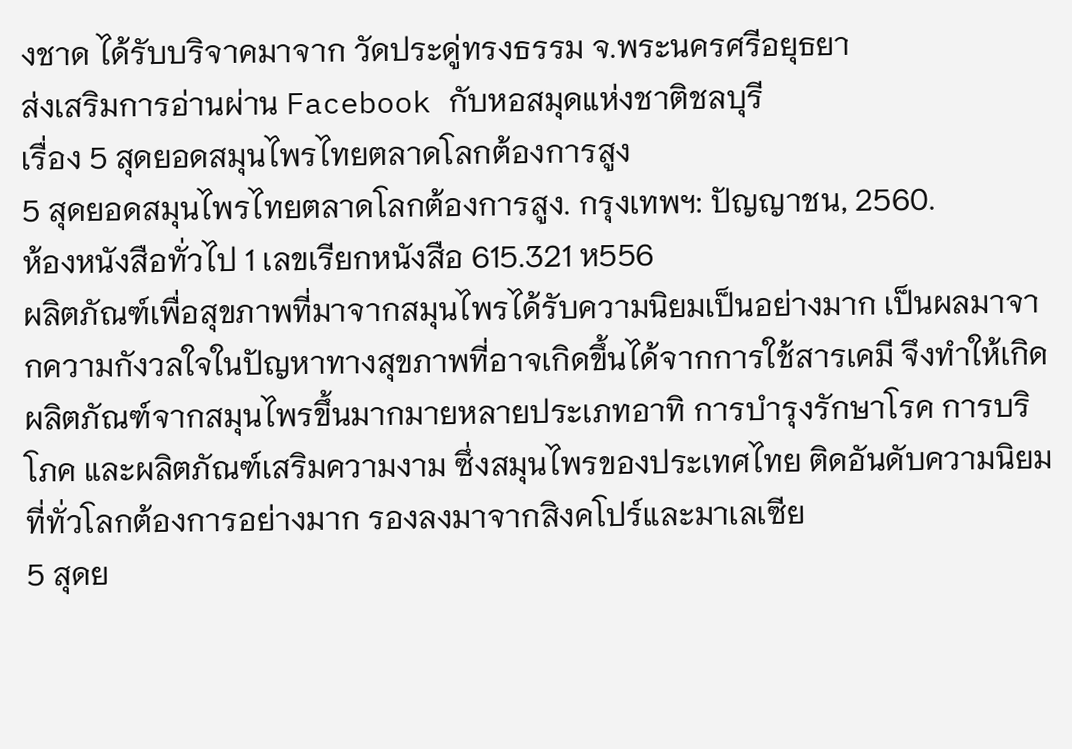งชาด ได้รับบริจาคมาจาก วัดประดู่ทรงธรรม จ.พระนครศรีอยุธยา
ส่งเสริมการอ่านผ่าน Facebook กับหอสมุดแห่งชาติชลบุรี
เรื่อง 5 สุดยอดสมุนไพรไทยตลาดโลกต้องการสูง
5 สุดยอดสมุนไพรไทยตลาดโลกต้องการสูง. กรุงเทพฯ: ปัญญาชน, 2560.
ห้องหนังสือทั่วไป 1 เลขเรียกหนังสือ 615.321 ห556
ผลิตภัณฑ์เพื่อสุขภาพที่มาจากสมุนไพรได้รับความนิยมเป็นอย่างมาก เป็นผลมาจากความกังวลใจในปัญหาทางสุขภาพที่อาจเกิดขึ้นได้จากการใช้สารเคมี จึงทำให้เกิดผลิตภัณฑ์จากสมุนไพรขึ้นมากมายหลายประเภทอาทิ การบำรุงรักษาโรค การบริโภค และผลิตภัณฑ์เสริมความงาม ซึ่งสมุนไพรของประเทศไทย ติดอันดับความนิยมที่ทั่วโลกต้องการอย่างมาก รองลงมาจากสิงคโปร์และมาเลเซีย
5 สุดย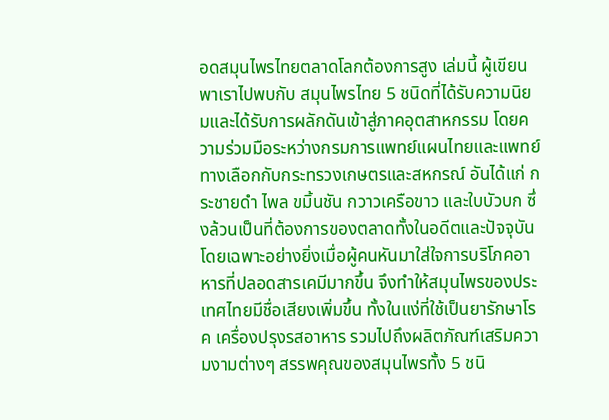อดสมุนไพรไทยตลาดโลกต้องการสูง เล่มนี้ ผู้เขียนพาเราไปพบกับ สมุนไพรไทย 5 ชนิดที่ได้รับความนิยมและได้รับการผลักดันเข้าสู่ภาคอุตสาหกรรม โดยความร่วมมือระหว่างกรมการแพทย์แผนไทยและแพทย์ทางเลือกกับกระทรวงเกษตรและสหกรณ์ อันได้แก่ กระชายดำ ไพล ขมิ้นชัน กวาวเครือขาว และใบบัวบก ซึ่งล้วนเป็นที่ต้องการของตลาดทั้งในอดีตและปัจจุบัน โดยเฉพาะอย่างยิ่งเมื่อผู้คนหันมาใส่ใจการบริโภคอาหารที่ปลอดสารเคมีมากขึ้น จึงทำให้สมุนไพรของประเทศไทยมีชื่อเสียงเพิ่มขึ้น ทั้งในแง่ที่ใช้เป็นยารักษาโรค เครื่องปรุงรสอาหาร รวมไปถึงผลิตภัณฑ์เสริมความงามต่างๆ สรรพคุณของสมุนไพรทั้ง 5 ชนิ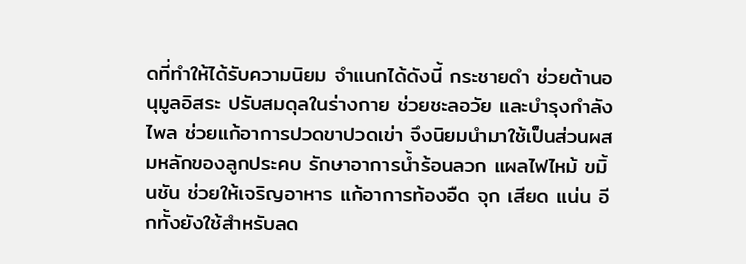ดที่ทำให้ได้รับความนิยม จำแนกได้ดังนี้ กระชายดำ ช่วยต้านอนุมูลอิสระ ปรับสมดุลในร่างกาย ช่วยชะลอวัย และบำรุงกำลัง ไพล ช่วยแก้อาการปวดขาปวดเข่า จึงนิยมนำมาใช้เป็นส่วนผสมหลักของลูกประคบ รักษาอาการน้ำร้อนลวก แผลไฟไหม้ ขมิ้นชัน ช่วยให้เจริญอาหาร แก้อาการท้องอืด จุก เสียด แน่น อีกทั้งยังใช้สำหรับลด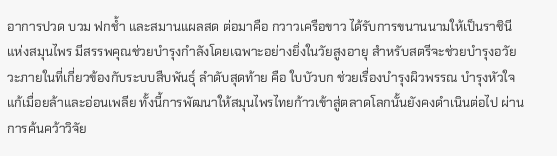อาการปวด บวม ฟกช้ำ และสมานแผลสด ต่อมาคือ กวาวเครือขาว ได้รับการขนานนามให้เป็นราชินีแห่งสมุนไพร มีสรรพคุณช่วยบำรุงกำลังโดยเฉพาะอย่างยิ่งในวัยสูงอายุ สำหรับสตรีจะช่วยบำรุงอวัยวะภายในที่เกี่ยวข้องกับระบบสืบพันธุ์ ลำดับสุดท้าย คือ ใบบัวบก ช่วยเรื่องบำรุงผิวพรรณ บำรุงหัวใจ แก้เมื่อยล้าและอ่อนเพลีย ทั้งนี้การพัฒนาให้สมุนไพรไทยก้าวเข้าสู่ตลาดโลกนั้นยังคงดำเนินต่อไป ผ่านการค้นคว้าวิจัย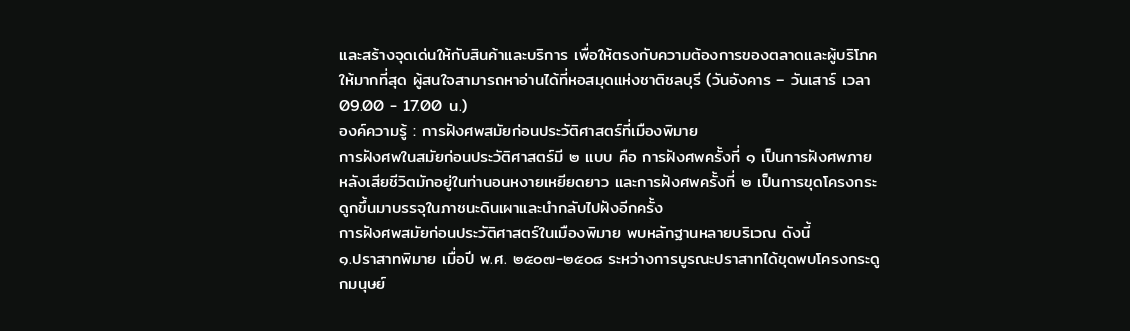และสร้างจุดเด่นให้กับสินค้าและบริการ เพื่อให้ตรงกับความต้องการของตลาดและผู้บริโภคให้มากที่สุด ผู้สนใจสามารถหาอ่านได้ที่หอสมุดแห่งชาติชลบุรี (วันอังคาร – วันเสาร์ เวลา 09.00 - 17.00 น.)
องค์ความรู้ : การฝังศพสมัยก่อนประวัติศาสตร์ที่เมืองพิมาย
การฝังศพในสมัยก่อนประวัติศาสตร์มี ๒ แบบ คือ การฝังศพครั้งที่ ๑ เป็นการฝังศพภายหลังเสียชีวิตมักอยู่ในท่านอนหงายเหยียดยาว และการฝังศพครั้งที่ ๒ เป็นการขุดโครงกระดูกขึ้นมาบรรจุในภาชนะดินเผาและนำกลับไปฝังอีกครั้ง
การฝังศพสมัยก่อนประวัติศาสตร์ในเมืองพิมาย พบหลักฐานหลายบริเวณ ดังนี้
๑.ปราสาทพิมาย เมื่อปี พ.ศ. ๒๕๐๗-๒๕๐๘ ระหว่างการบูรณะปราสาทได้ขุดพบโครงกระดูกมนุษย์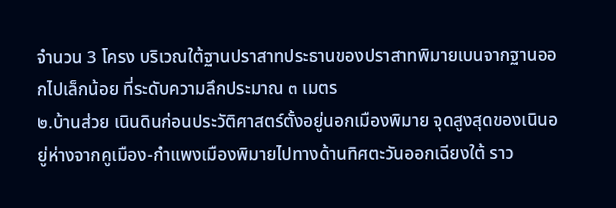จำนวน 3 โครง บริเวณใต้ฐานปราสาทประธานของปราสาทพิมายเบนจากฐานออกไปเล็กน้อย ที่ระดับความลึกประมาณ ๓ เมตร
๒.บ้านส่วย เนินดินก่อนประวัติศาสตร์ตั้งอยู่นอกเมืองพิมาย จุดสูงสุดของเนินอยู่ห่างจากคูเมือง-กำแพงเมืองพิมายไปทางด้านทิศตะวันออกเฉียงใต้ ราว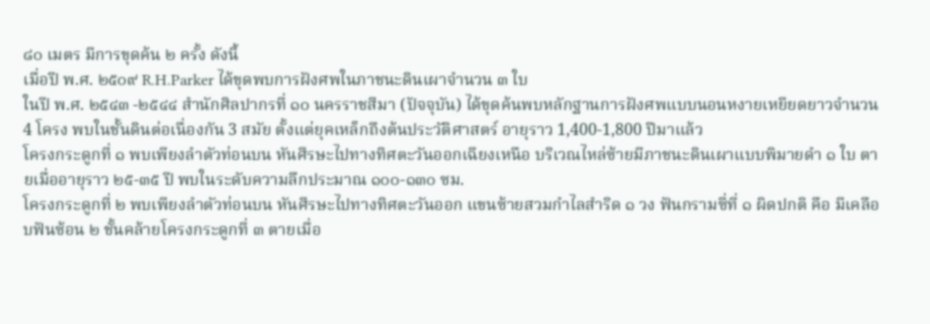๘๐ เมตร มีการขุดค้น ๒ ครั้ง ดังนี้
เมื่อปี พ.ศ. ๒๕๐๙ R.H.Parker ได้ขุดพบการฝังศพในภาชนะดินเผาจำนวน ๓ ใบ
ในปี พ.ศ. ๒๕๔๓ -๒๕๔๔ สำนักศิลปากรที่ ๑๐ นครราชสีมา (ปัจจุบัน) ได้ขุดค้นพบหลักฐานการฝังศพแบบนอนหงายเหยียดยาวจำนวน 4 โครง พบในชั้นดินต่อเนื่องกัน 3 สมัย ตั้งแต่ยุคเหล็กถึงต้นประวัติศาสตร์ อายุราว 1,400-1,800 ปีมาแล้ว
โครงกระดูกที่ ๑ พบเพียงลำตัวท่อนบน หันศีรษะไปทางทิศตะวันออกเฉียงเหนือ บริเวณไหล่ซ้ายมีภาชนะดินเผาแบบพิมายดำ ๑ ใบ ตายเมื่ออายุราว ๒๕-๓๕ ปี พบในระดับความลึกประมาณ ๑๐๐-๑๓๐ ซม.
โครงกระดูกที่ ๒ พบเพียงลำตัวท่อนบน หันศีรษะไปทางทิศตะวันออก แขนซ้ายสวมกำไลสำริด ๑ วง ฟันกรามซี่ที่ ๑ ผิดปกติ คือ มีเคลือบฟันซ้อน ๒ ชั้นคล้ายโครงกระดูกที่ ๓ ตายเมื่อ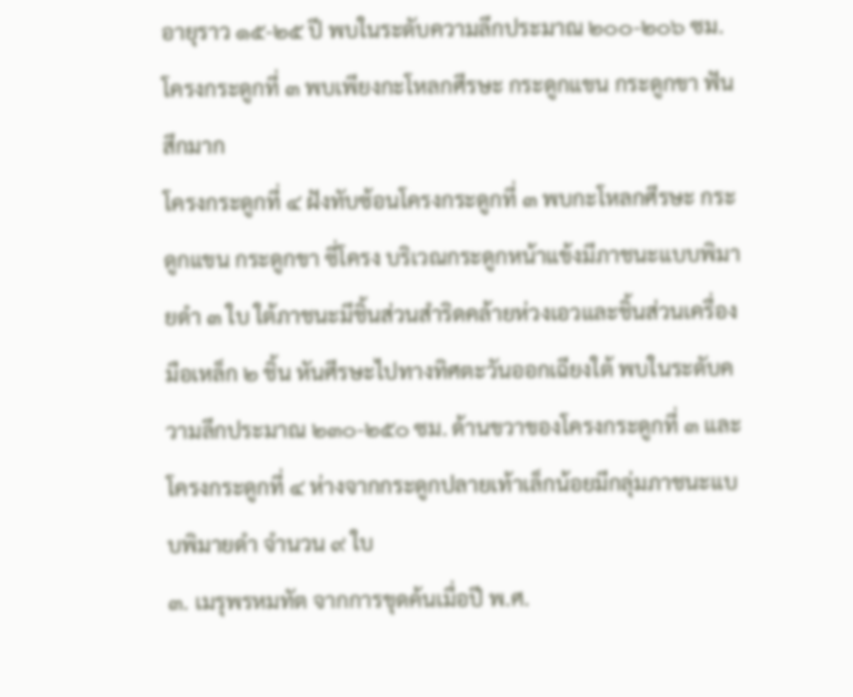อายุราว ๑๕-๒๕ ปี พบในระดับความลึกประมาณ ๒๐๐-๒๐๖ ซม.
โครงกระดูกที่ ๓ พบเพียงกะโหลกศีรษะ กระดูกแขน กระดูกขา ฟันสึกมาก
โครงกระดูกที่ ๔ ฝังทับซ้อนโครงกระดูกที่ ๓ พบกะโหลกศีรษะ กระดูกแขน กระดูกขา ซี่โครง บริเวณกระดูกหน้าแข้งมีภาชนะแบบพิมายดำ ๓ ใบ ใต้ภาชนะมีชิ้นส่วนสำริดคล้ายห่วงเอวและชิ้นส่วนเครื่องมือเหล็ก ๒ ชิ้น หันศีรษะไปทางทิศตะวันออกเฉียงใต้ พบในระดับความลึกประมาณ ๒๓๐-๒๕๐ ซม. ด้านขวาของโครงกระดูกที่ ๓ และโครงกระดูกที่ ๔ ห่างจากกระดูกปลายเท้าเล็กน้อยมีกลุ่มภาชนะแบบพิมายดำ จำนวน ๙ ใบ
๓. เมรุพรหมทัต จากการขุดค้นเมื่อปี พ.ศ.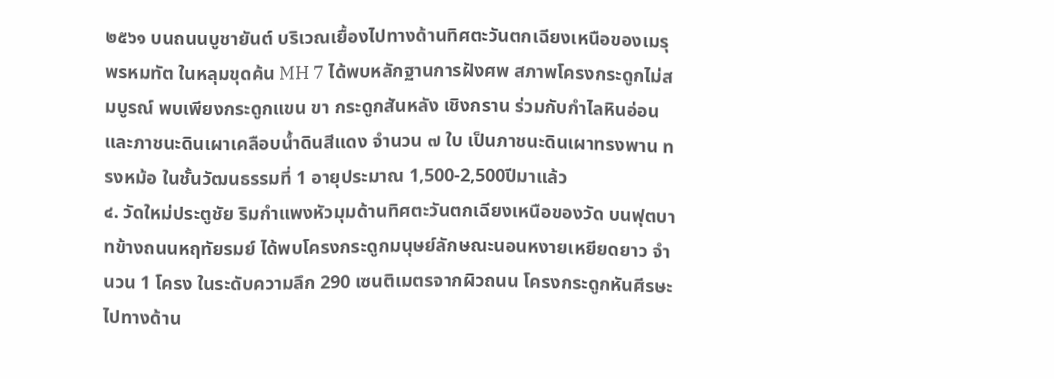๒๕๖๑ บนถนนบูชายันต์ บริเวณเยื้องไปทางด้านทิศตะวันตกเฉียงเหนือของเมรุพรหมทัต ในหลุมขุดค้น MH 7 ได้พบหลักฐานการฝังศพ สภาพโครงกระดูกไม่สมบูรณ์ พบเพียงกระดูกแขน ขา กระดูกสันหลัง เชิงกราน ร่วมกับกำไลหินอ่อน และภาชนะดินเผาเคลือบน้ำดินสีแดง จำนวน ๗ ใบ เป็นภาชนะดินเผาทรงพาน ทรงหม้อ ในชั้นวัฒนธรรมที่ 1 อายุประมาณ 1,500-2,500ปีมาแล้ว
๔. วัดใหม่ประตูชัย ริมกำแพงหัวมุมด้านทิศตะวันตกเฉียงเหนือของวัด บนฟุตบาทข้างถนนหฤทัยรมย์ ได้พบโครงกระดูกมนุษย์ลักษณะนอนหงายเหยียดยาว จำนวน 1 โครง ในระดับความลึก 290 เซนติเมตรจากผิวถนน โครงกระดูกหันศีรษะไปทางด้าน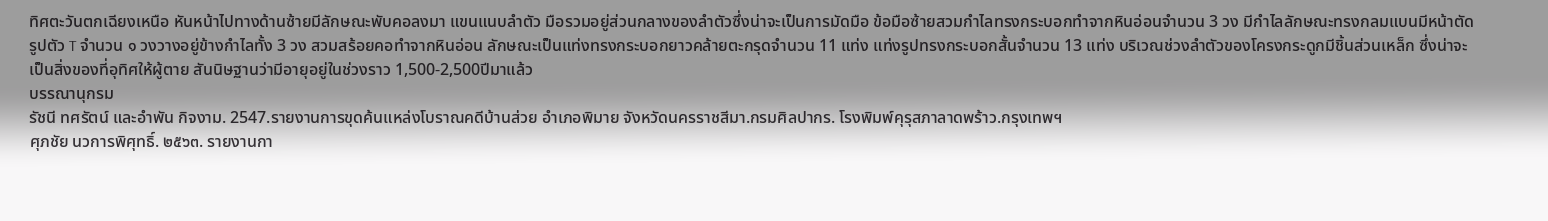ทิศตะวันตกเฉียงเหนือ หันหน้าไปทางด้านซ้ายมีลักษณะพับคอลงมา แขนแนบลำตัว มือรวมอยู่ส่วนกลางของลำตัวซึ่งน่าจะเป็นการมัดมือ ข้อมือซ้ายสวมกำไลทรงกระบอกทำจากหินอ่อนจำนวน 3 วง มีกำไลลักษณะทรงกลมแบนมีหน้าตัดรูปตัว T จำนวน ๑ วงวางอยู่ข้างกำไลทั้ง 3 วง สวมสร้อยคอทำจากหินอ่อน ลักษณะเป็นแท่งทรงกระบอกยาวคล้ายตะกรุดจำนวน 11 แท่ง แท่งรูปทรงกระบอกสั้นจำนวน 13 แท่ง บริเวณช่วงลำตัวของโครงกระดูกมีชิ้นส่วนเหล็ก ซึ่งน่าจะเป็นสิ่งของที่อุทิศให้ผู้ตาย สันนิษฐานว่ามีอายุอยู่ในช่วงราว 1,500-2,500ปีมาแล้ว
บรรณานุกรม
รัชนี ทศรัตน์ และอำพัน กิจงาม. 2547.รายงานการขุดค้นแหล่งโบราณคดีบ้านส่วย อำเภอพิมาย จังหวัดนครราชสีมา.กรมศิลปากร. โรงพิมพ์คุรุสภาลาดพร้าว.กรุงเทพฯ
ศุภชัย นวการพิศุทธิ์. ๒๕๖๓. รายงานกา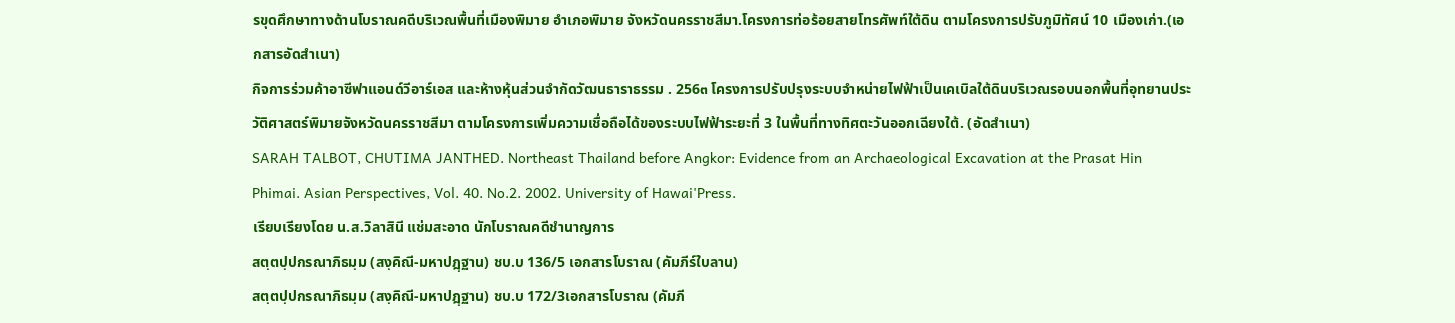รขุดศึกษาทางด้านโบราณคดีบริเวณพื้นที่เมืองพิมาย อำเภอพิมาย จังหวัดนครราชสีมา.โครงการท่อร้อยสายโทรศัพท์ใต้ดิน ตามโครงการปรับภูมิทัศน์ 10 เมืองเก่า.(เอกสารอัดสำเนา)
กิจการร่วมค้าอาซีฟาแอนด์วีอาร์เอส และห้างหุ้นส่วนจำกัดวัฒนธาราธรรม . 256๓ โครงการปรับปรุงระบบจำหน่ายไฟฟ้าเป็นเคเบิลใต้ดินบริเวณรอบนอกพื้นที่อุทยานประวัติศาสตร์พิมายจังหวัดนครราชสีมา ตามโครงการเพิ่มความเชื่อถือได้ของระบบไฟฟ้าระยะที่ 3 ในพื้นที่ทางทิศตะวันออกเฉียงใต้. (อัดสำเนา)
SARAH TALBOT, CHUTIMA JANTHED. Northeast Thailand before Angkor: Evidence from an Archaeological Excavation at the Prasat Hin Phimai. Asian Perspectives, Vol. 40. No.2. 2002. University of Hawai'Press.
เรียบเรียงโดย น.ส.วิลาสินี แช่มสะอาด นักโบราณคดีชำนาญการ
สตฺตปฺปกรณาภิธมฺม (สงฺคิณี-มหาปฎฺฐาน) ชบ.บ 136/5 เอกสารโบราณ (คัมภีร์ใบลาน)
สตฺตปฺปกรณาภิธมฺม (สงฺคิณี-มหาปฎฺฐาน) ชบ.บ 172/3เอกสารโบราณ (คัมภี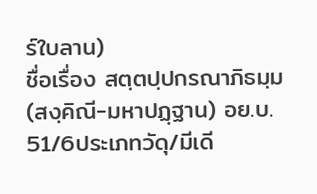ร์ใบลาน)
ชื่อเรื่อง สตฺตปฺปกรณาภิธมฺม (สงฺคิณี-มหาปฏฺฐาน) อย.บ. 51/6ประเภทวัดุ/มีเดี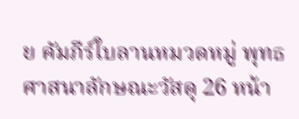ย คัมภีร์ใบลานหมวดหมู่ พุทธศาสนาลักษณะวัสดุ 26 หน้า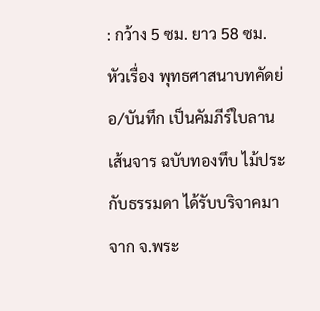: กว้าง 5 ซม. ยาว 58 ซม.หัวเรื่อง พุทธศาสนาบทคัดย่อ/บันทึก เป็นคัมภีร์ใบลาน เส้นจาร ฉบับทองทึบ ไม้ประกับธรรมดา ได้รับบริจาคมาจาก จ.พระ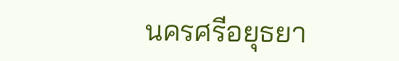นครศรีอยุธยา